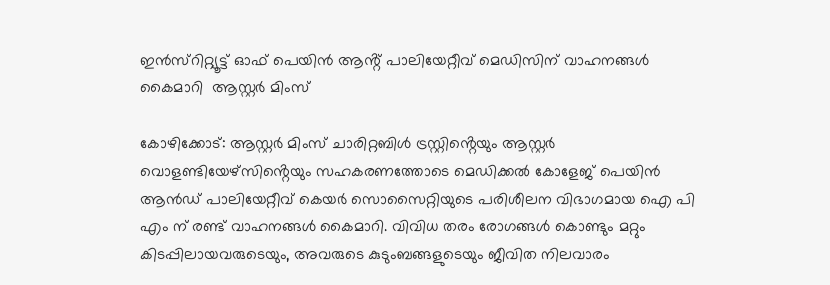ഇൻസ്റിറ്റ്യൂട്ട് ഓഫ് പെയിൻ ആൻ്റ് പാലിയേറ്റീവ് മെഡിസിന് വാഹനങ്ങൾ കൈമാറി  ആസ്റ്റർ മിംസ്

കോഴിക്കോട്: ആസ്റ്റർ മിംസ് ചാരിറ്റബിൾ ട്രസ്റ്റിൻ്റെയും ആസ്റ്റർ വൊളണ്ടിയേഴ്‌സിൻ്റെയും സഹകരണത്തോടെ മെഡിക്കൽ കോളേജ് പെയിൻ ആൻഡ് പാലിയേറ്റീവ് കെയർ സൊസൈറ്റിയുടെ പരിശീലന വിഭാഗമായ ഐ പി എം ന് രണ്ട് വാഹനങ്ങൾ കൈമാറി. വിവിധ തരം രോഗങ്ങൾ കൊണ്ടും മറ്റും കിടപ്പിലായവരുടെയും, അവരുടെ കുടുംബങ്ങളുടെയും ജീവിത നിലവാരം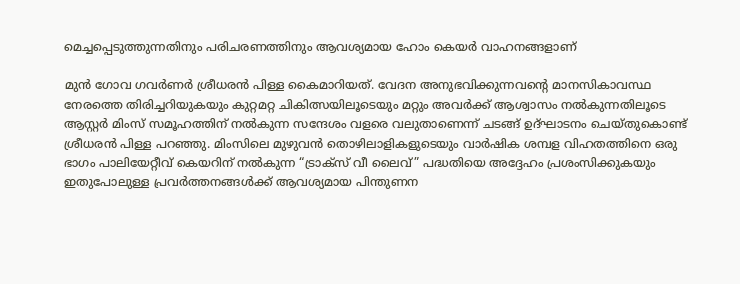മെച്ചപ്പെടുത്തുന്നതിനും പരിചരണത്തിനും ആവശ്യമായ ഹോം കെയർ വാഹനങ്ങളാണ്

മുൻ ഗോവ ഗവർണർ ശ്രീധരൻ പിള്ള കൈമാറിയത്. വേദന അനുഭവിക്കുന്നവൻ്റെ മാനസികാവസ്ഥ നേരത്തെ തിരിച്ചറിയുകയും കുറ്റമറ്റ ചികിത്സയിലൂടെയും മറ്റും അവർക്ക് ആശ്വാസം നൽകുന്നതിലൂടെ ആസ്റ്റർ മിംസ് സമൂഹത്തിന് നൽകുന്ന സന്ദേശം വളരെ വലുതാണെന്ന് ചടങ്ങ് ഉദ്ഘാടനം ചെയ്തുകൊണ്ട് ശ്രീധരൻ പിള്ള പറഞ്ഞു. മിംസിലെ മുഴുവൻ തൊഴിലാളികളുടെയും വാർഷിക ശമ്പള വിഹതത്തിനെ ഒരു ഭാഗം പാലിയേറ്റീവ് കെയറിന് നൽകുന്ന “ട്രാക്‌സ് വീ ലൈവ്” പദ്ധതിയെ അദ്ദേഹം പ്രശംസിക്കുകയും ഇതുപോലുള്ള പ്രവർത്തനങ്ങൾക്ക് ആവശ്യമായ പിന്തുണന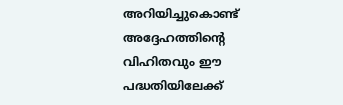അറിയിച്ചുകൊണ്ട് അദ്ദേഹത്തിൻ്റെ വിഹിതവും ഈ പദ്ധതിയിലേക്ക്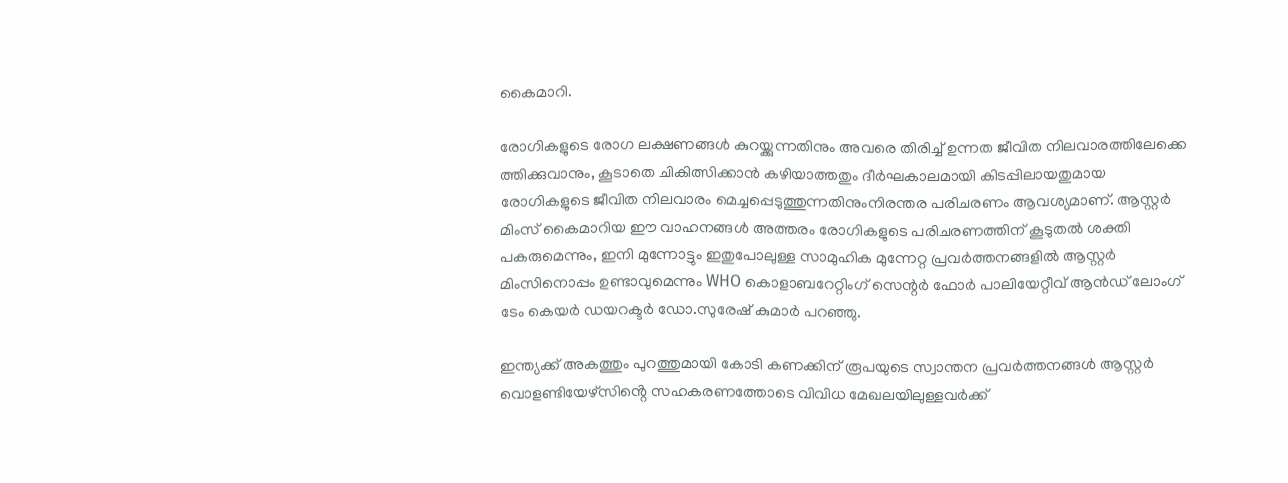കൈമാറി.

രോഗികളുടെ രോഗ ലക്ഷണങ്ങൾ കുറയ്ക്കുന്നതിനും അവരെ തിരിച്ച് ഉന്നത ജീവിത നിലവാരത്തിലേക്കെ ത്തിക്കുവാനും, കൂടാതെ ചികിത്സിക്കാൻ കഴിയാത്തതും ദീർഘകാലമായി കിടപ്പിലായതുമായ രോഗികളുടെ ജീവിത നിലവാരം മെച്ചപ്പെടുത്തുന്നതിനുംനിരന്തര പരിചരണം ആവശ്യമാണ്. ആസ്റ്റർ മിംസ് കൈമാറിയ ഈ വാഹനങ്ങൾ അത്തരം രോഗികളുടെ പരിചരണത്തിന് കൂടുതൽ ശക്തി പകരുമെന്നും, ഇനി മുന്നോട്ടും ഇതുപോലുള്ള സാമുഹിക മുന്നേറ്റ പ്രവർത്തനങ്ങളിൽ ആസ്റ്റർ മിംസിനൊപ്പം ഉണ്ടാവുമെന്നും WHO കൊളാബറേറ്റിംഗ് സെന്റർ ഫോർ പാലിയേറ്റീവ് ആൻഡ് ലോംഗ് ടേം കെയർ ഡയറക്ടർ ഡോ.സുരേഷ് കുമാർ പറഞ്ഞു.

ഇന്ത്യക്ക് അകത്തും പുറത്തുമായി കോടി കണക്കിന് രൂപയുടെ സ്വാന്തന പ്രവർത്തനങ്ങൾ ആസ്റ്റർ വൊളണ്ടിയേഴ്‌സിൻ്റെ സഹകരണത്തോടെ വിവിധ മേഖലയിലുള്ളവർക്ക്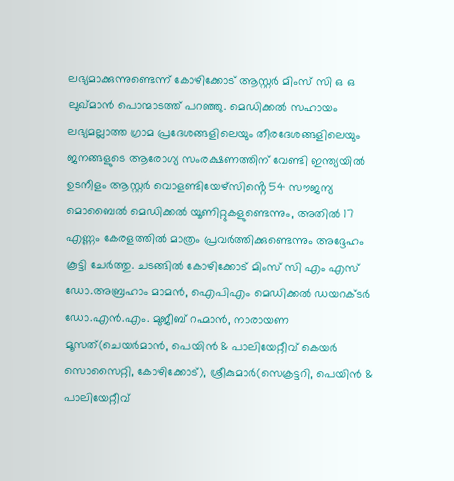ലഭ്യമാക്കുന്നുണ്ടെന്ന് കോഴിക്കോട് ആസ്റ്റർ മിംസ് സി ഒ ഒ ലുഖ്മാൻ പൊന്മാടത്ത് പറഞ്ഞു. മെഡിക്കൽ സഹായം ലഭ്യമല്ലാത്ത ഗ്രാമ പ്രദേശങ്ങളിലെയും തീരദേശങ്ങളിലെയും ജനങ്ങളുടെ ആരോഗ്യ സംരക്ഷണത്തിന് വേണ്ടി ഇന്ത്യയിൽ ഉടനീളം ആസ്റ്റർ വൊളണ്ടിയേഴ്‌സിൻ്റെ 54 സൗജന്യ മൊബൈൽ മെഡിക്കൽ യൂണിറ്റുകളുണ്ടെന്നും, അതിൽ 17 എണ്ണം കേരളത്തിൽ മാത്രം പ്രവർത്തിക്കുണ്ടെന്നും അദ്ദേഹം കൂട്ടി ചേർത്തു. ചടങ്ങിൽ കോഴിക്കോട് മിംസ് സി എം എസ് ഡോ.അബ്രഹാം മാമൻ, ഐപിഎം മെഡിക്കൽ ഡയറക്ടർ ഡോ.എൻ.എം. മുജീബ് റഹ്മാൻ, നാരായണ മൂസത്(ചെയർമാൻ, പെയിൻ & പാലിയേറ്റീവ് കെയർ സൊസൈറ്റി, കോഴിക്കോട്), ശ്രീകുമാർ(സെക്രട്ടറി, പെയിൻ & പാലിയേറ്റീവ്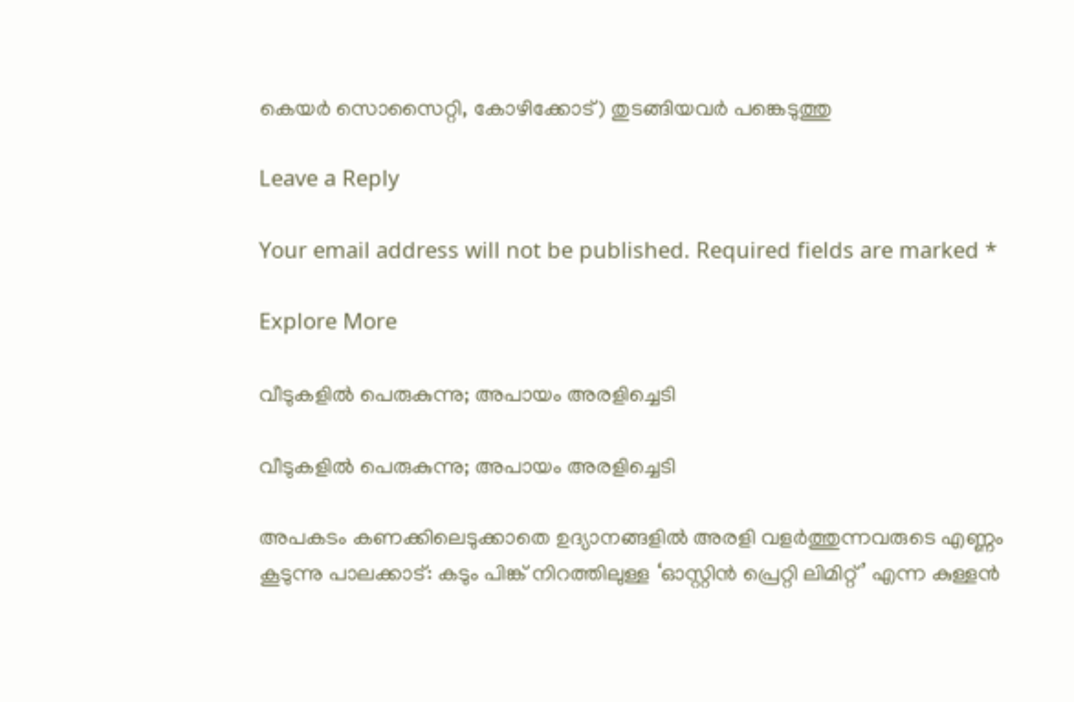കെയർ സൊസൈറ്റി, കോഴിക്കോട്) തുടങ്ങിയവർ പങ്കെടുത്തു

Leave a Reply

Your email address will not be published. Required fields are marked *

Explore More

വീടുകളിൽ പെരുകുന്നു; അപായം അരളിച്ചെടി

വീടുകളിൽ പെരുകുന്നു; അപായം അരളിച്ചെടി

അപകടം കണക്കിലെടുക്കാതെ ഉദ്യാനങ്ങളിൽ അരളി വളർത്തുന്നവരുടെ എണ്ണം കൂടുന്നു പാലക്കാട്: കടും പിങ്ക് നിറത്തിലുള്ള ‘ഓസ്റ്റിന്‍ പ്രെറ്റി ലിമിറ്റ്’ എന്ന കുള്ളൻ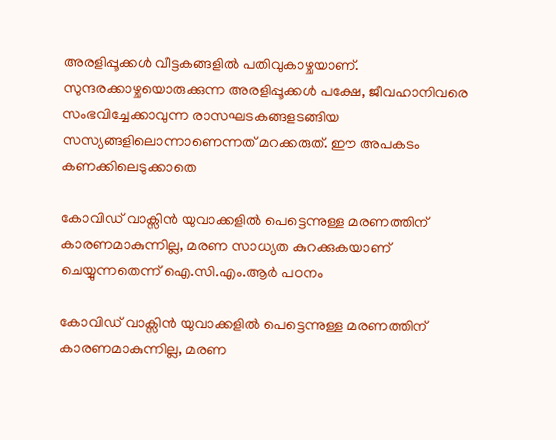അരളിപ്പൂക്കൾ വീട്ടകങ്ങളിൽ പതിവുകാഴ്ചയാണ്. സുന്ദരക്കാഴ്ചയൊരുക്കുന്ന അരളിപ്പൂക്കൾ പക്ഷേ, ജീവഹാനിവരെ സംഭവിച്ചേക്കാവുന്ന രാസഘടകങ്ങളടങ്ങിയ സസ്യങ്ങളിലൊന്നാണെന്നത് മറക്കരുത്. ഈ അപകടം കണക്കിലെടുക്കാതെ

കോവിഡ് വാക്സിൻ യുവാക്കളിൽ പെട്ടെന്നുള്ള മരണത്തിന് കാരണമാകുന്നില്ല, മരണ സാധ്യത കുറക്കുകയാണ് ചെയ്യുന്നതെന്ന് ഐ.സി.എം.ആർ പഠനം

കോവിഡ് വാക്സിൻ യുവാക്കളിൽ പെട്ടെന്നുള്ള മരണത്തിന് കാരണമാകുന്നില്ല, മരണ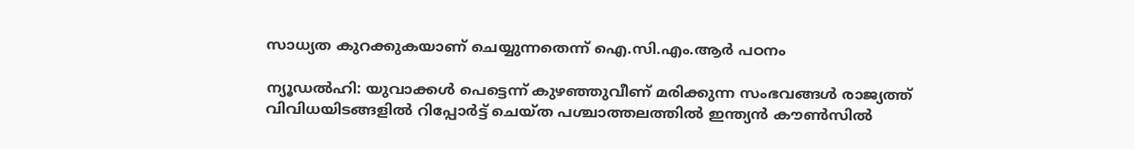സാധ്യത കുറക്കുകയാണ് ചെയ്യുന്നതെന്ന് ഐ.സി.എം.ആർ പഠനം

ന്യൂഡൽഹി: യുവാക്കൾ പെട്ടെന്ന് കുഴഞ്ഞുവീണ് മരിക്കുന്ന സംഭവങ്ങൾ രാജ്യത്ത് വിവിധയിടങ്ങളിൽ റിപ്പോർട്ട് ചെയ്ത പശ്ചാത്തലത്തിൽ ഇന്ത്യൻ കൗൺസിൽ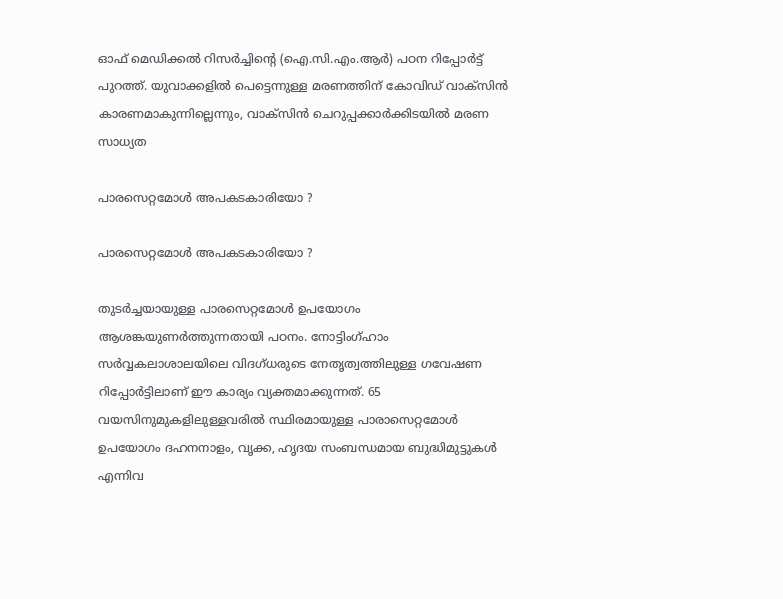ഓഫ് മെഡിക്കൽ റിസർച്ചിന്‍റെ (ഐ.സി.എം.ആർ) പഠന റിപ്പോർട്ട് പുറത്ത്. യുവാക്കളിൽ പെട്ടെന്നുള്ള മരണത്തിന് കോവിഡ് വാക്സിൻ കാരണമാകുന്നില്ലെന്നും, വാക്സിൻ ചെറുപ്പക്കാർക്കിടയിൽ മരണ സാധ്യത

പാരസെറ്റമോൾ അപകടകാരിയോ ?

പാരസെറ്റമോൾ അപകടകാരിയോ ?

തുടർച്ചയായുള്ള പാരസെറ്റമോൾ ഉപയോഗം ആശങ്കയുണർത്തുന്നതായി പഠനം. നോട്ടിംഗ്ഹാം സര്‍വ്വകലാശാലയിലെ വിദഗ്ധരുടെ നേതൃത്വത്തിലുള്ള ഗവേഷണ റിപ്പോര്‍ട്ടിലാണ് ഈ കാര്യം വ്യക്തമാക്കുന്നത്. 65 വയസിനുമുകളിലുള്ളവരില്‍ സ്ഥിരമായുള്ള പാരാസെറ്റമോൾ ഉപയോഗം ദഹനനാളം, വൃക്ക, ഹൃദയ സംബന്ധമായ ബുദ്ധിമുട്ടുകൾ എന്നിവ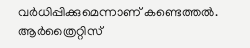വർധിപ്പിക്കുമെന്നാണ് കണ്ടെത്തൽ. ആർത്രൈറ്റിസ്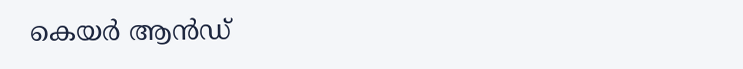കെയർ ആൻഡ്